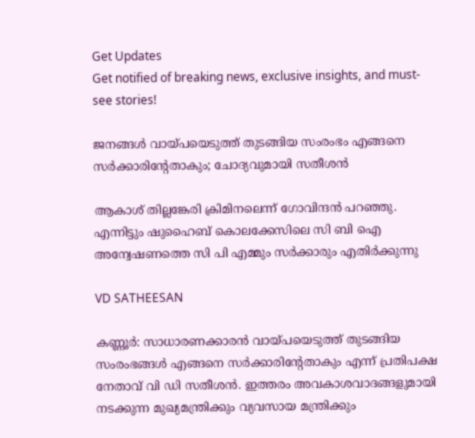Get Updates
Get notified of breaking news, exclusive insights, and must-see stories!

ജനങ്ങള്‍ വായ്പയെടുത്ത് തുടങ്ങിയ സംരംഭം എങ്ങനെ സര്‍ക്കാരിന്റേതാകും; ചോദ്യവുമായി സതീശന്‍

ആകാശ് തില്ലങ്കേരി ക്രിമിനലെന്ന് ഗോവിന്ദന്‍ പറഞ്ഞു. എന്നിട്ടും ഷുഹൈബ് കൊലക്കേസിലെ സി ബി ഐ അന്വേഷണത്തെ സി പി എമ്മും സര്‍ക്കാരും എതിര്‍ക്കുന്നു

VD SATHEESAN

കണ്ണൂര്‍: സാധാരണക്കാരന്‍ വായ്പയെടുത്ത് തുടങ്ങിയ സംരംഭങ്ങള്‍ എങ്ങനെ സര്‍ക്കാരിന്റേതാകും എന്ന് പ്രതിപക്ഷ നേതാവ് വി ഡി സതീശന്‍. ഇത്തരം അവകാശവാദങ്ങളുമായി നടക്കുന്ന മുഖ്യമന്ത്രിക്കും വ്യവസായ മന്ത്രിക്കും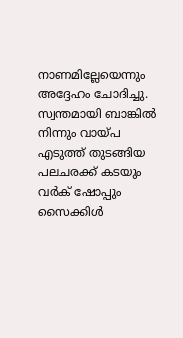നാണമില്ലേയെന്നും അദ്ദേഹം ചോദിച്ചു. സ്വന്തമായി ബാങ്കില്‍ നിന്നും വായ്പ എടുത്ത് തുടങ്ങിയ പലചരക്ക് കടയും വര്‍ക് ഷോപ്പും സൈക്കിള്‍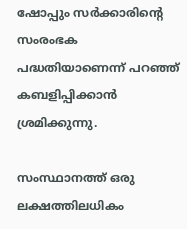ഷോപ്പും സര്‍ക്കാരിന്റെ സംരംഭക പദ്ധതിയാണെന്ന് പറഞ്ഞ് കബളിപ്പിക്കാന്‍ ശ്രമിക്കുന്നു.

സംസ്ഥാനത്ത് ഒരു ലക്ഷത്തിലധികം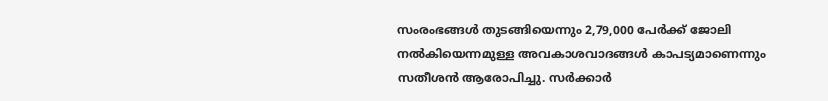സംരംഭങ്ങള്‍ തുടങ്ങിയെന്നും 2,79,000 പേര്‍ക്ക് ജോലി നല്‍കിയെന്നമുള്ള അവകാശവാദങ്ങള്‍ കാപട്യമാണെന്നും സതീശന്‍ ആരോപിച്ചു. സര്‍ക്കാര്‍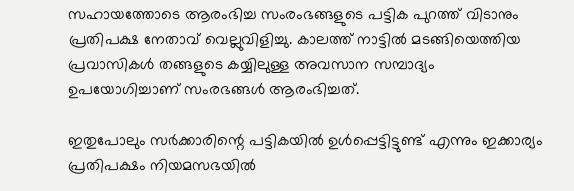സഹായത്തോടെ ആരംഭിച്ച സംരംഭങ്ങളുടെ പട്ടിക പുറത്ത് വിടാനും പ്രതിപക്ഷ നേതാവ് വെല്ലുവിളിച്ചു. കാലത്ത് നാട്ടില്‍ മടങ്ങിയെത്തിയ പ്രവാസികള്‍ തങ്ങളുടെ കയ്യിലുള്ള അവസാന സമ്പാദ്യം ഉപയോഗിച്ചാണ് സംരഭങ്ങള്‍ ആരംഭിച്ചത്.

ഇതുപോലും സര്‍ക്കാരിന്റെ പട്ടികയില്‍ ഉള്‍പ്പെട്ടിട്ടുണ്ട് എന്നും ഇക്കാര്യം പ്രതിപക്ഷം നിയമസഭയില്‍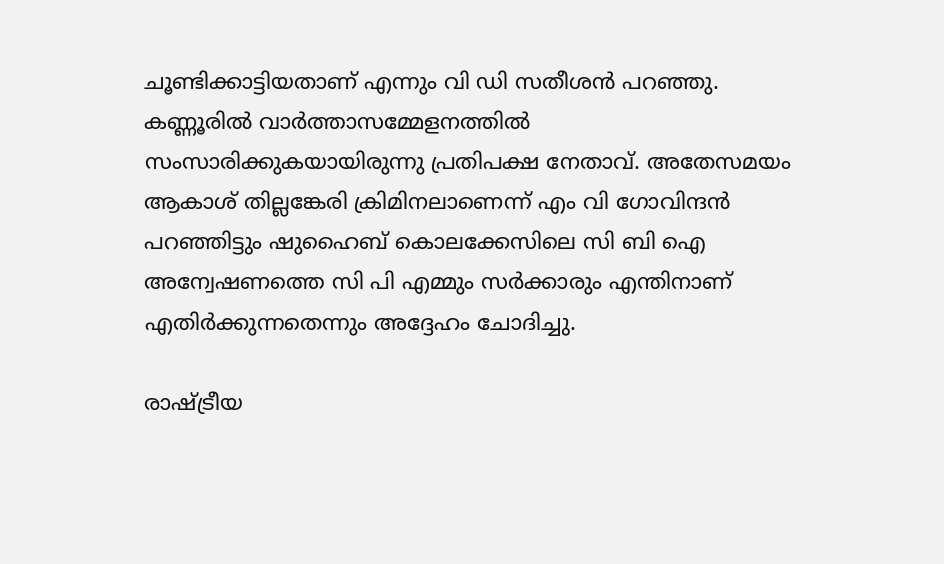ചൂണ്ടിക്കാട്ടിയതാണ് എന്നും വി ഡി സതീശന്‍ പറഞ്ഞു. കണ്ണൂരില്‍ വാര്‍ത്താസമ്മേളനത്തില്‍ സംസാരിക്കുകയായിരുന്നു പ്രതിപക്ഷ നേതാവ്. അതേസമയം ആകാശ് തില്ലങ്കേരി ക്രിമിനലാണെന്ന് എം വി ഗോവിന്ദന്‍ പറഞ്ഞിട്ടും ഷുഹൈബ് കൊലക്കേസിലെ സി ബി ഐ അന്വേഷണത്തെ സി പി എമ്മും സര്‍ക്കാരും എന്തിനാണ് എതിര്‍ക്കുന്നതെന്നും അദ്ദേഹം ചോദിച്ചു.

രാഷ്ട്രീയ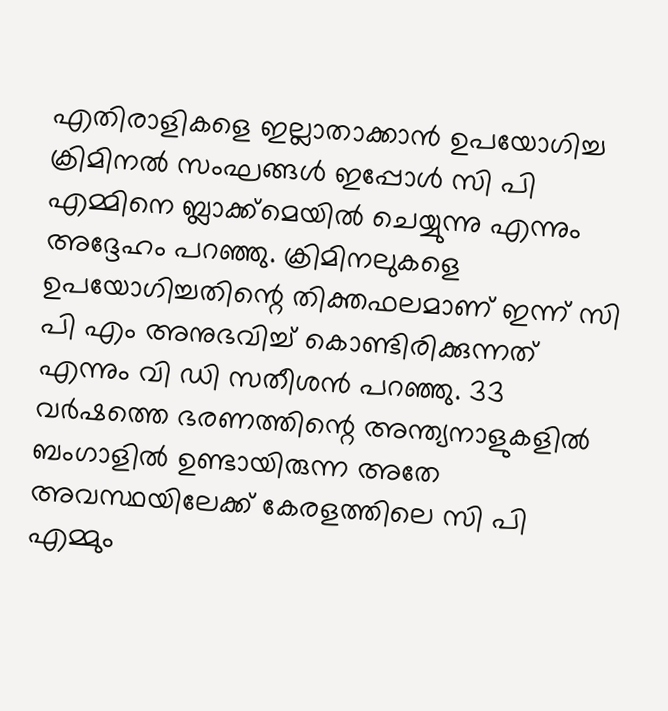എതിരാളികളെ ഇല്ലാതാക്കാന്‍ ഉപയോഗിച്ച ക്രിമിനല്‍ സംഘങ്ങള്‍ ഇപ്പോള്‍ സി പി എമ്മിനെ ബ്ലാക്ക്‌മെയില്‍ ചെയ്യുന്നു എന്നും അദ്ദേഹം പറഞ്ഞു. ക്രിമിനലുകളെ ഉപയോഗിച്ചതിന്റെ തിക്തഫലമാണ് ഇന്ന് സി പി എം അനുഭവിച്ച് കൊണ്ടിരിക്കുന്നത് എന്നും വി ഡി സതീശന്‍ പറഞ്ഞു. 33 വര്‍ഷത്തെ ഭരണത്തിന്റെ അന്ത്യനാളുകളില്‍ ബംഗാളില്‍ ഉണ്ടായിരുന്ന അതേ അവസ്ഥയിലേക്ക് കേരളത്തിലെ സി പി എമ്മും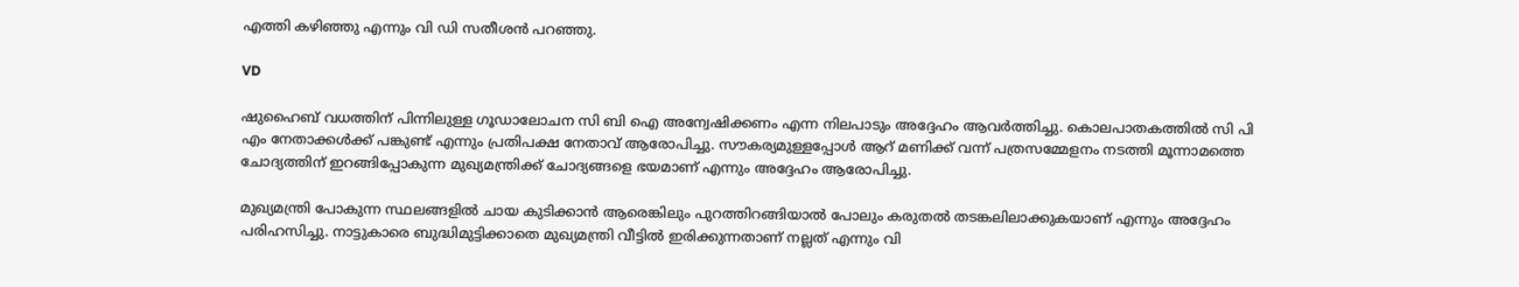എത്തി കഴിഞ്ഞു എന്നും വി ഡി സതീശന്‍ പറഞ്ഞു.

VD

ഷുഹൈബ് വധത്തിന് പിന്നിലുള്ള ഗൂഡാലോചന സി ബി ഐ അന്വേഷിക്കണം എന്ന നിലപാടും അദ്ദേഹം ആവര്‍ത്തിച്ചു. കൊലപാതകത്തില്‍ സി പി എം നേതാക്കള്‍ക്ക് പങ്കുണ്ട് എന്നും പ്രതിപക്ഷ നേതാവ് ആരോപിച്ചു. സൗകര്യമുള്ളപ്പോള്‍ ആറ് മണിക്ക് വന്ന് പത്രസമ്മേളനം നടത്തി മൂന്നാമത്തെ ചോദ്യത്തിന് ഇറങ്ങിപ്പോകുന്ന മുഖ്യമന്ത്രിക്ക് ചോദ്യങ്ങളെ ഭയമാണ് എന്നും അദ്ദേഹം ആരോപിച്ചു.

മുഖ്യമന്ത്രി പോകുന്ന സ്ഥലങ്ങളില്‍ ചായ കുടിക്കാന്‍ ആരെങ്കിലും പുറത്തിറങ്ങിയാല്‍ പോലും കരുതല്‍ തടങ്കലിലാക്കുകയാണ് എന്നും അദ്ദേഹം പരിഹസിച്ചു. നാട്ടുകാരെ ബുദ്ധിമുട്ടിക്കാതെ മുഖ്യമന്ത്രി വീട്ടില്‍ ഇരിക്കുന്നതാണ് നല്ലത് എന്നും വി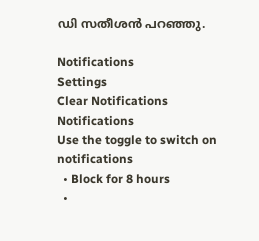ഡി സതീശന്‍ പറഞ്ഞു.

Notifications
Settings
Clear Notifications
Notifications
Use the toggle to switch on notifications
  • Block for 8 hours
  •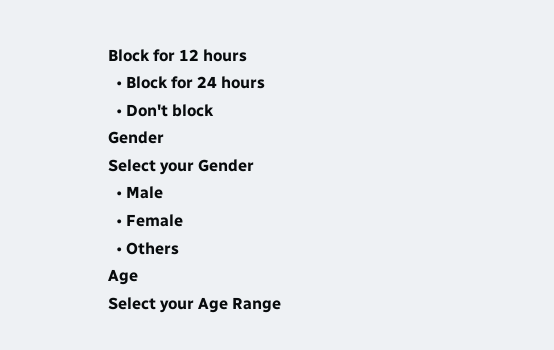Block for 12 hours
  • Block for 24 hours
  • Don't block
Gender
Select your Gender
  • Male
  • Female
  • Others
Age
Select your Age Range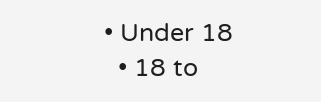• Under 18
  • 18 to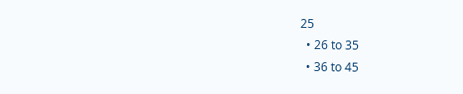25
  • 26 to 35
  • 36 to 45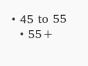• 45 to 55
  • 55+